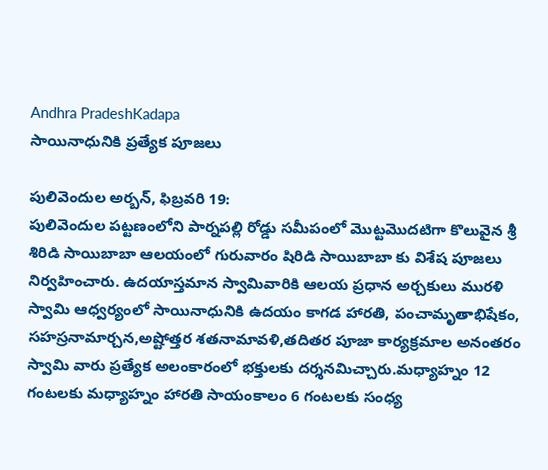Andhra PradeshKadapa
సాయినాధునికి ప్రత్యేక పూజలు

పులివెందుల అర్బన్, ఫిబ్రవరి 19:
పులివెందుల పట్టణంలోని పార్నపల్లి రోడ్డు సమీపంలో మొట్టమొదటిగా కొలువైన శ్రీ శిరిడి సాయిబాబా ఆలయంలో గురువారం షిరిడి సాయిబాబా కు విశేష పూజలు నిర్వహించారు. ఉదయాస్తమాన స్వామివారికి ఆలయ ప్రధాన అర్చకులు మురళి స్వామి ఆధ్వర్యంలో సాయినాధునికి ఉదయం కాగడ హారతి, పంచామృతాభిషేకం, సహస్రనామార్చన,అష్టోత్తర శతనామావళి,తదితర పూజా కార్యక్రమాల అనంతరం స్వామి వారు ప్రత్యేక అలంకారంలో భక్తులకు దర్శనమిచ్చారు.మధ్యాహ్నం 12 గంటలకు మధ్యాహ్నం హారతి సాయంకాలం 6 గంటలకు సంధ్య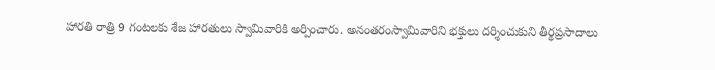హారతి రాత్రి 9 గంటలకు శేజ హారతులు స్వామివారికి అర్పించారు. అనంతరంస్వామివారిని భక్తులు దర్శించుకుని తీర్థప్రసాదాలు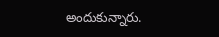అందుకున్నారు.